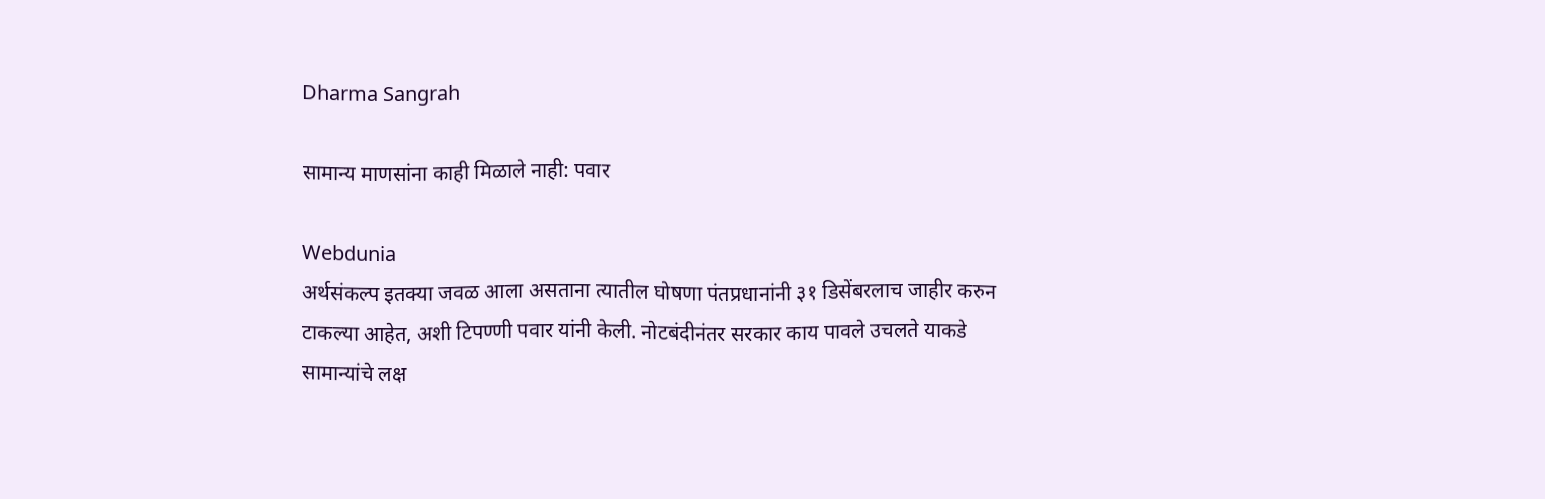Dharma Sangrah

सामान्य माणसांना काही मिळाले नाही: पवार

Webdunia
अर्थसंकल्प इतक्या जवळ आला असताना त्यातील घोषणा पंतप्रधानांनी ३१ डिसेंबरलाच जाहीर करुन टाकल्या आहेत, अशी टिपण्णी पवार यांनी केली. नोटबंदीनंतर सरकार काय पावले उचलते याकडे सामान्यांचे लक्ष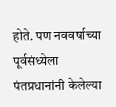होते. पण नववर्षाच्या पूर्वसंध्येला पंतप्रधानांनी केलेल्या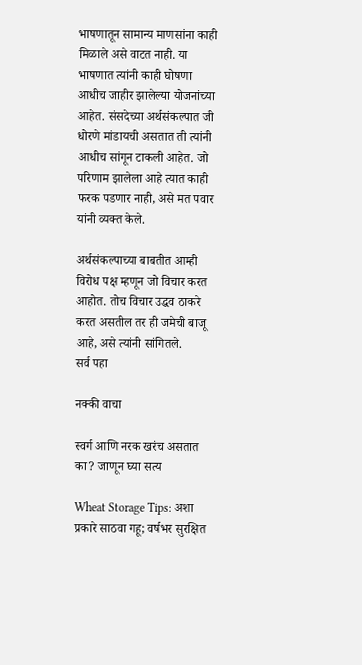भाषणातून सामान्य माणसांना काही मिळाले असे वाटत नाही. या भाषणात त्यांनी काही घोषणा आधीच जाहीर झालेल्या योजनांच्या आहेत. संसदेच्या अर्थसंकल्पात जी धोरणे मांडायची असतात ती त्यांनी आधीच सांगून टाकली आहेत. जो परिणाम झालेला आहे त्यात काही फरक पडणार नाही, असे मत पवार यांनी व्यक्त केले.

अर्थसंकल्पाच्या बाबतीत आम्ही विरोध पक्ष म्हणून जो विचार करत आहोत. तोच विचार उद्धव ठाकरे करत असतील तर ही जमेची बाजू आहे, असे त्यांनी सांगितले.
सर्व पहा

नक्की वाचा

स्वर्ग आणि नरक खरंच असतात का? जाणून घ्या सत्य

Wheat Storage Tips: अशा प्रकारे साठवा गहू; वर्षभर सुरक्षित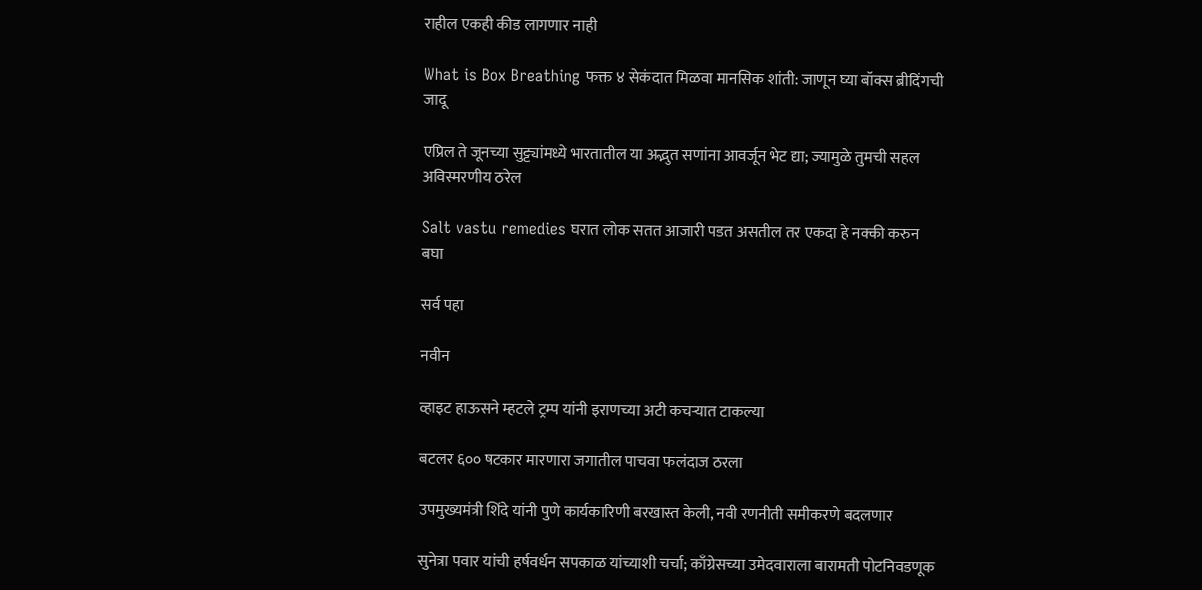राहील एकही कीड लागणार नाही

What is Box Breathing फक्त ४ सेकंदात मिळवा मानसिक शांती: जाणून घ्या बॉक्स ब्रीदिंगची जादू

एप्रिल ते जूनच्या सुट्ट्यांमध्ये भारतातील या अद्भुत सणांना आवर्जून भेट द्या; ज्यामुळे तुमची सहल अविस्मरणीय ठरेल

Salt vastu remedies घरात लोक सतत आजारी पडत असतील तर एकदा हे नक्की करुन बघा

सर्व पहा

नवीन

व्हाइट हाऊसने म्हटले ट्रम्प यांनी इराणच्या अटी कचऱ्यात टाकल्या

बटलर ६०० षटकार मारणारा जगातील पाचवा फलंदाज ठरला

उपमुख्यमंत्री शिंदे यांनी पुणे कार्यकारिणी बरखास्त केली, नवी रणनीती समीकरणे बदलणार

सुनेत्रा पवार यांची हर्षवर्धन सपकाळ यांच्याशी चर्चा; काँग्रेसच्या उमेदवाराला बारामती पोटनिवडणूक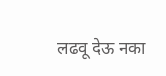लढवू देऊ नका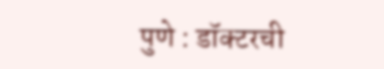पुणे : डॉक्टरची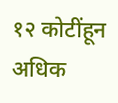१२ कोटींहून अधिक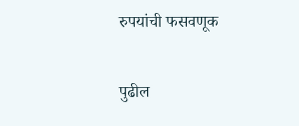रुपयांची फसवणूक

पुढील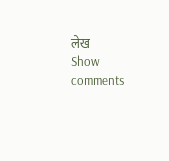लेख
Show comments